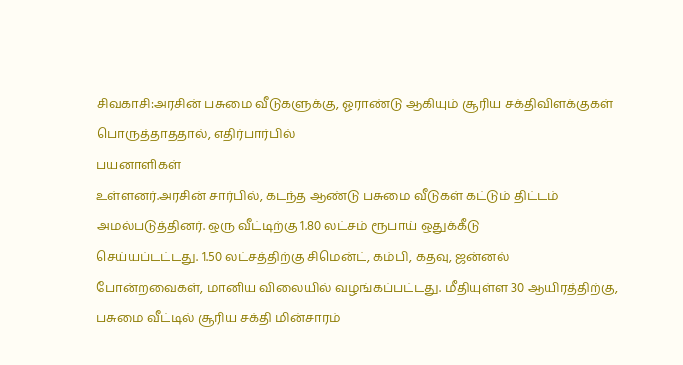சிவகாசி:அரசின் பசுமை வீடுகளுக்கு, ஓராண்டு ஆகியும் சூரிய சக்திவிளக்குகள் பொருத்தாததால், எதிர்பார்பில்
பயனாளிகள்
உள்ளனர்.அரசின் சார்பில், கடந்த ஆண்டு பசுமை வீடுகள் கட்டும் திட்டம்
அமல்படுத்தினர். ஒரு வீட்டிற்கு 1.80 லட்சம் ரூபாய் ஒதுக்கீடு
செய்யப்டட்டது. 1.50 லட்சத்திற்கு சிமென்ட், கம்பி, கதவு, ஜன்னல்
போன்றவைகள், மானிய விலையில் வழங்கப்பட்டது. மீதியுள்ள 30 ஆயிரத்திற்கு,
பசுமை வீட்டில் சூரிய சக்தி மின்சாரம்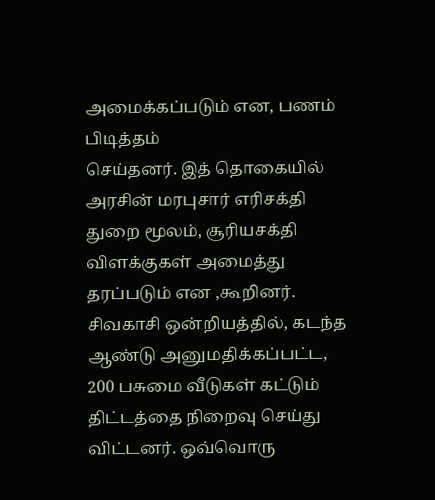அமைக்கப்படும் என, பணம் பிடித்தம்
செய்தனர். இத் தொகையில் அரசின் மரபுசார் எரிசக்தி துறை மூலம், சூரியசக்தி
விளக்குகள் அமைத்து தரப்படும் என ,கூறினர். சிவகாசி ஒன்றியத்தில், கடந்த
ஆண்டு அனுமதிக்கப்பட்ட, 200 பசுமை வீடுகள் கட்டும் திட்டத்தை நிறைவு செய்து
விட்டனர். ஒவ்வொரு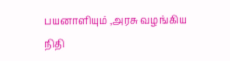பயனாளியும் ,அரசு வழங்கிய நிதி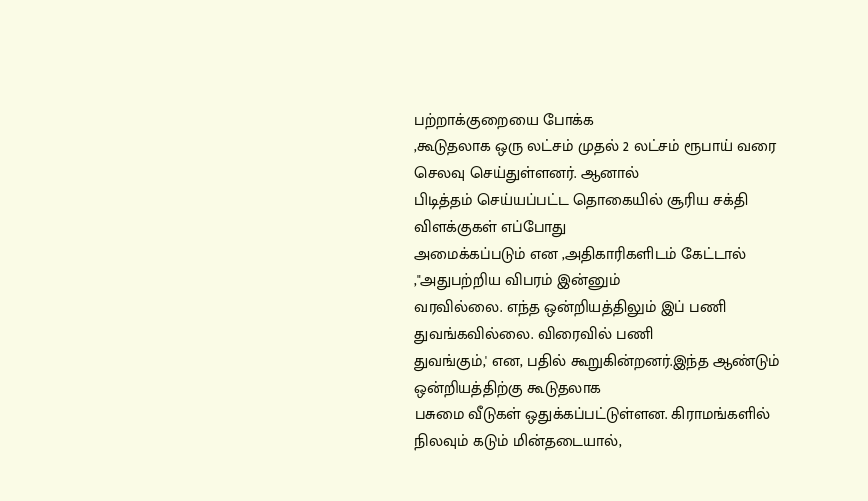பற்றாக்குறையை போக்க
,கூடுதலாக ஒரு லட்சம் முதல் 2 லட்சம் ரூபாய் வரை செலவு செய்துள்ளனர். ஆனால்
பிடித்தம் செய்யப்பட்ட தொகையில் சூரிய சக்தி விளக்குகள் எப்போது
அமைக்கப்படும் என ,அதிகாரிகளிடம் கேட்டால் ,"அதுபற்றிய விபரம் இன்னும்
வரவில்லை. எந்த ஒன்றியத்திலும் இப் பணி துவங்கவில்லை. விரைவில் பணி
துவங்கும்,' என, பதில் கூறுகின்றனர்.இந்த ஆண்டும் ஒன்றியத்திற்கு கூடுதலாக
பசுமை வீடுகள் ஒதுக்கப்பட்டுள்ளன. கிராமங்களில் நிலவும் கடும் மின்தடையால்,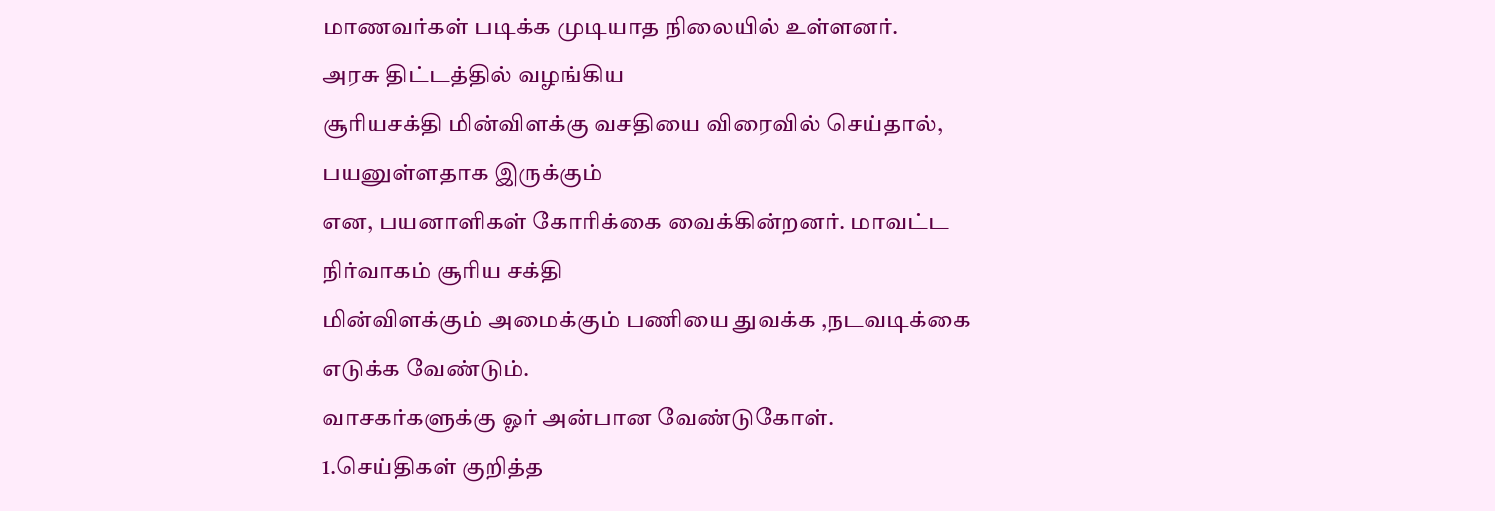மாணவர்கள் படிக்க முடியாத நிலையில் உள்ளனர்.
அரசு திட்டத்தில் வழங்கிய
சூரியசக்தி மின்விளக்கு வசதியை விரைவில் செய்தால், பயனுள்ளதாக இருக்கும்
என, பயனாளிகள் கோரிக்கை வைக்கின்றனர். மாவட்ட நிர்வாகம் சூரிய சக்தி
மின்விளக்கும் அமைக்கும் பணியை துவக்க ,நடவடிக்கை எடுக்க வேண்டும்.
வாசகர்களுக்கு ஓர் அன்பான வேண்டுகோள்.
1.செய்திகள் குறித்த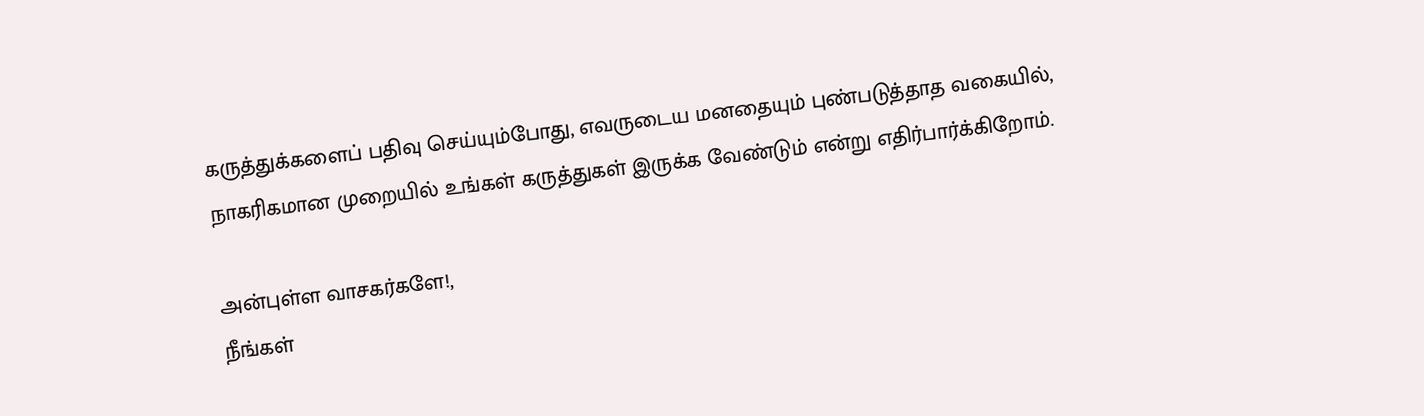கருத்துக்களைப் பதிவு செய்யும்போது, எவருடைய மனதையும் புண்படுத்தாத வகையில், நாகரிகமான முறையில் உங்கள் கருத்துகள் இருக்க வேண்டும் என்று எதிர்பார்க்கிறோம்.

அன்புள்ள வாசகர்களே!,
நீங்கள்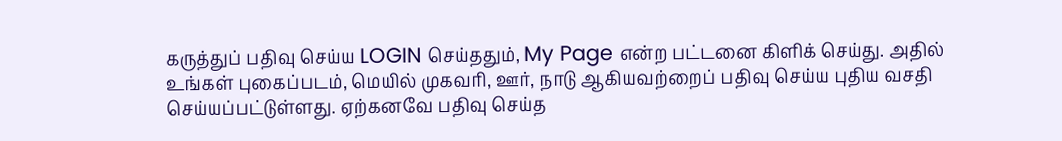கருத்துப் பதிவு செய்ய LOGIN செய்ததும், My Page என்ற பட்டனை கிளிக் செய்து. அதில் உங்கள் புகைப்படம், மெயில் முகவரி, ஊர், நாடு ஆகியவற்றைப் பதிவு செய்ய புதிய வசதி செய்யப்பட்டுள்ளது. ஏற்கனவே பதிவு செய்த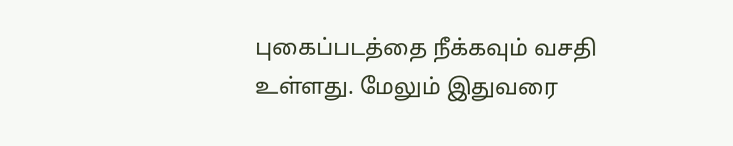புகைப்படத்தை நீக்கவும் வசதி உள்ளது. மேலும் இதுவரை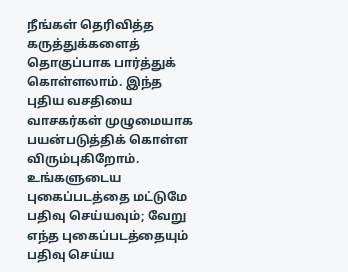நீங்கள் தெரிவித்த கருத்துக்களைத் தொகுப்பாக பார்த்துக் கொள்ளலாம். இந்த புதிய வசதியை வாசகர்கள் முழுமையாக பயன்படுத்திக் கொள்ள விரும்புகிறோம். உங்களுடைய புகைப்படத்தை மட்டுமே பதிவு செய்யவும்; வேறு எந்த புகைப்படத்தையும் பதிவு செய்ய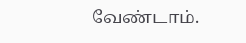வேண்டாம்.